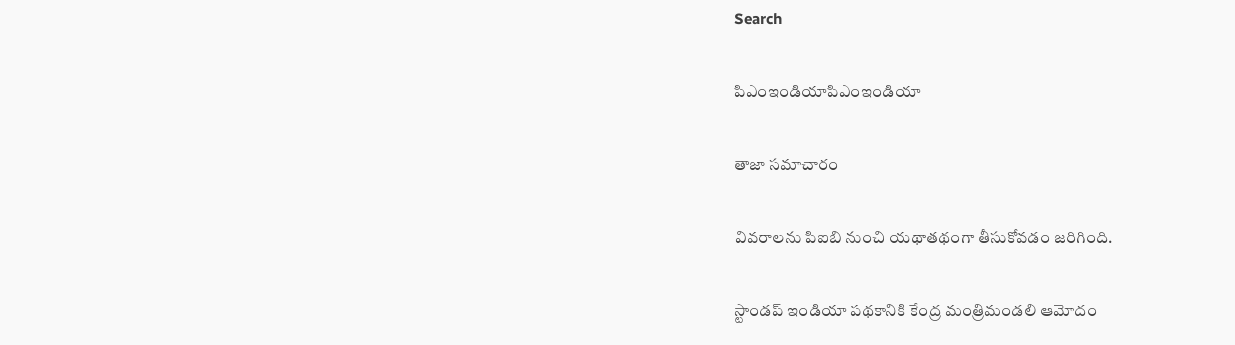Search

పిఎంఇండియాపిఎంఇండియా

తాజా స‌మాచారం

వివరాలను పిఐబి నుంచి యథాతథంగా తీసుకోవడం జరిగింది.

స్టాండ‌ప్ ఇండియా ప‌థ‌కానికి కేంద్ర మంత్రిమండ‌లి ఆమోదం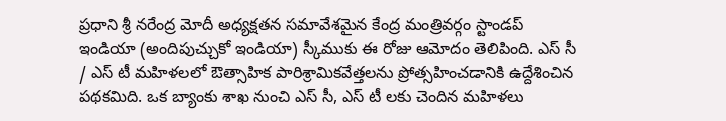ప్ర‌ధాని శ్రీ న‌రేంద్ర మోదీ అధ్య‌క్ష‌త‌న స‌మావేశ‌మైన కేంద్ర మంత్రివర్గం స్టాండ‌ప్ ఇండియా (అందిపుచ్చుకో ఇండియా) స్కీముకు ఈ రోజు ఆమోదం తెలిపింది. ఎస్ సీ / ఎస్ టీ మ‌హిళ‌లలో ఔత్సాహిక‌ పారిశ్రామిక‌వేత్త‌ల‌ను ప్రోత్సహించ‌డానికి ఉద్దేశించిన పథకమిది. ఒక బ్యాంకు శాఖ నుంచి ఎస్ సీ, ఎస్ టీ ల‌కు చెందిన మ‌హిళ‌లు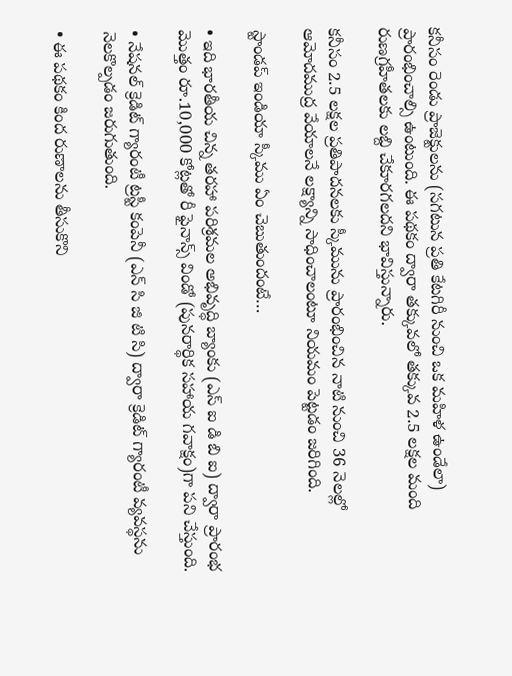కనీసం రెండు ప్రాజెక్టుల‌ను (సగటున ప్రతి కేట‌గిరీ నుంచి ఒక మ‌హిళ ఉండేలా) ప్రారంభించాల్సి ఉంటుంది. ఈ ప‌థకం ద్వారా తక్కువలో తక్కువ 2.5 ల‌క్ష‌ల మంది రుణ‌గ్ర‌హీత‌లకు ల‌బ్ది చేకూరగలదని భావిస్తున్నారు.

కనీసం 2.5 ల‌క్ష‌ల ప్ర‌తిపాద‌న‌ల‌కు స్కీమును ప్రారంభించిన నాటి నుంచి 36 నెల‌ల్లో ఆమోదముద్ర వేయాల‌నే ల‌క్ష్యాన్ని సాధించాలంటూ నియ‌మం పెట్టడం జ‌రిగింది.

స్టాండ‌ప్ ఇండియా స్కీము ఏం చెబుతుందంటే…

• ఇది భార‌తీయ చిన్న త‌ర‌హా ప‌రిశ్ర‌మ‌ల అభివృద్ధి బ్యాంకు (ఎస్ ఐ డి బి ఐ) ద్వారా ప్రారంభ మొత్తం రూ.10,000 కోట్ల‌తో రీ ఫైనాన్స్ విండో (పునరార్థిక సహాయ గ‌వాక్షం)గా ప‌ని చేస్తుంది.

• నేష‌న‌ల్ క్రెడిట్ గ్యారంటీ ట్ర‌స్టీ కంపెనీ (ఎన్ సి జి టి సి) ద్వారా క్రెడిట్ గ్యారంటీ వ్య‌వ‌స్థ‌ను నెల‌కొల్ప‌డం జ‌రుగుతుంది.

• ఈ ప‌థ‌కం కింద రుణాల‌ను తీసుకొని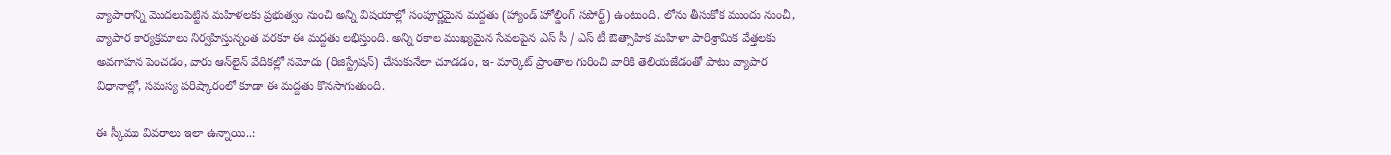వ్యాపారాన్ని మొద‌లుపెట్టిన మ‌హిళ‌ల‌కు ప్ర‌భుత్వం నుంచి అన్ని విష‌యాల్లో సంపూర్ణ‌మైన మ‌ద్ద‌తు (హ్యాండ్ హోల్డింగ్ స‌పోర్ట్‌) ఉంటుంది. లోను తీసుకోక‌ ముందు నుంచీ, వ్యాపార కార్య‌క్ర‌మాలు నిర్వ‌హిస్తున్నంత‌ వ‌ర‌కూ ఈ మ‌ద్ద‌తు లభిస్తుంది. అన్ని ర‌కాల ముఖ్య‌మైన సేవ‌ల‌పైన ఎస్ సీ / ఎస్ టీ ఔత్సాహిక మ‌హిళా పారిశ్రామిక వేత్త‌లకు అవ‌గాహ‌న పెంచ‌డం, వారు ఆన్‌లైన్ వేదిక‌ల్లో నమోదు (రిజిస్ట్రేష‌న్) చేసుకునేలా చూడ‌డం, ఇ- మార్కెట్ ప్రాంతాల‌ గురించి వారికి తెలియ‌జేడంతో పాటు వ్యాపార విధానాల్లో, స‌మ‌స్య పరిష్కారంలో కూడా ఈ మ‌ద్ద‌తు కొన‌సాగుతుంది.

ఈ స్కీము వివ‌రాలు ఇలా ఉన్నాయి..: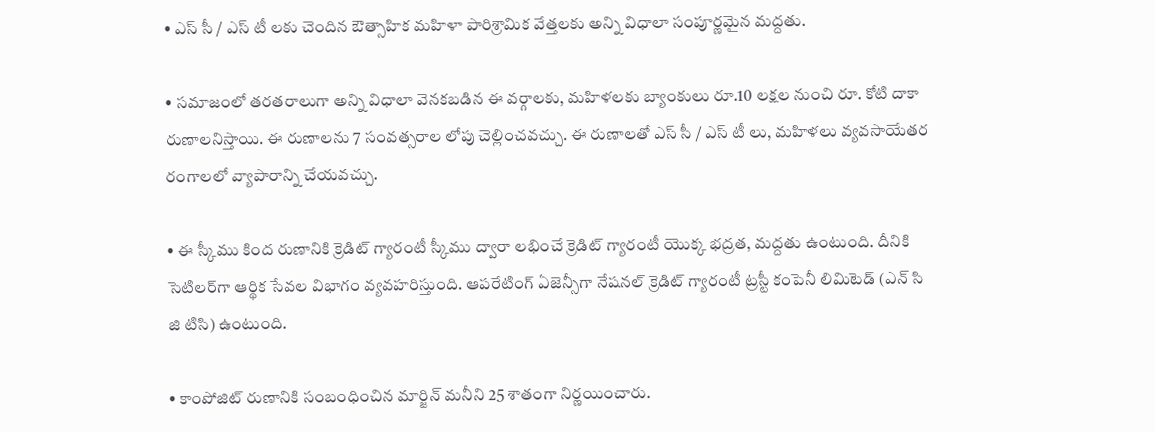• ఎస్ సీ / ఎస్ టీ ల‌కు చెందిన ఔత్సాహిక మ‌హిళా పారిశ్రామిక వేత్త‌ల‌కు అన్ని విధాలా సంపూర్ణ‌మైన మ‌ద్ద‌తు.

• స‌మాజంలో త‌ర‌త‌రాలుగా అన్ని విధాలా వెన‌క‌బ‌డిన ఈ వర్గాలకు, మ‌హిళ‌ల‌కు బ్యాంకులు రూ.10 ల‌క్ష‌ల‌ నుంచి రూ. కోటి దాకా రుణాల‌నిస్తాయి. ఈ రుణాల‌ను 7 సంవ‌త్స‌రాల‌ లోపు చెల్లించ‌వ‌చ్చు. ఈ రుణాల‌తో ఎస్ సీ / ఎస్ టీ లు, మహిళలు వ్య‌వ‌సాయేత‌ర రంగాల‌లో వ్యాపారాన్ని చేయ‌వ‌చ్చు.

• ఈ స్కీము కింద రుణానికి క్రెడిట్ గ్యారంటీ స్కీము ద్వారా ల‌భించే క్రెడిట్ గ్యారంటీ యొక్క‌ భ‌ద్ర‌త‌, మ‌ద్ద‌తు ఉంటుంది. దీనికి సెటిల‌ర్‌గా ఆర్థిక సేవ‌ల విభాగం వ్య‌వ‌హ‌రిస్తుంది. ఆప‌రేటింగ్ ఏజెన్సీగా నేష‌న‌ల్ క్రెడిట్ గ్యారంటీ ట్ర‌స్టీ కంపెనీ లిమిటెడ్ (ఎన్ సి జి టిసి) ఉంటుంది.

• కాంపోజిట్ రుణానికి సంబంధించిన‌ మార్జిన్ మ‌నీని 25 శాతంగా నిర్ణ‌యించారు.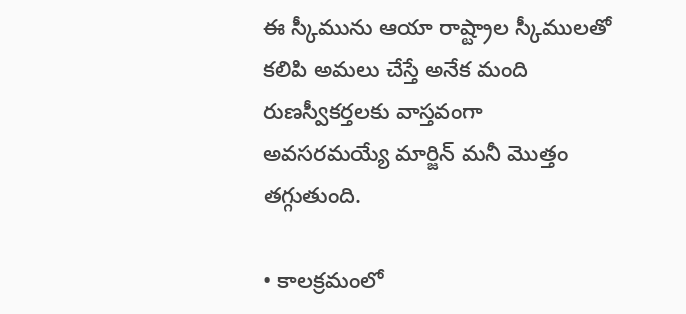ఈ స్కీమును ఆయా రాష్ట్రాల స్కీముల‌తో క‌లిపి అమ‌లు చేస్తే అనేక మంది రుణ‌స్వీకర్తల‌కు వాస్త‌వంగా అవ‌స‌ర‌మ‌య్యే మార్జిన్ మ‌నీ మొత్తం త‌గ్గుతుంది.

• కాల‌క్ర‌మంలో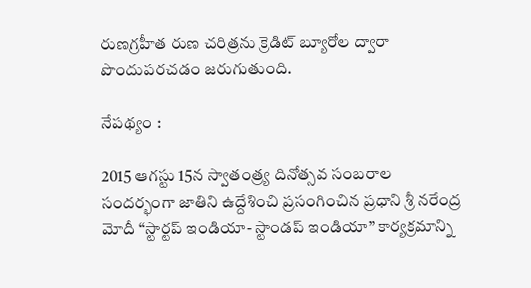రుణ‌గ్రహీత రుణ చ‌రిత్రను క్రెడిట్ బ్యూరోల‌ ద్వారా పొందుప‌ర‌చ‌డం జ‌రుగుతుంది.

నేప‌థ్యం :

2015 ఆగ‌స్టు 15న స్వాతంత్ర్య దినోత్స‌వ సంబ‌రాల సంద‌ర్భంగా జాతిని ఉద్దేశించి ప్ర‌సంగించిన ప్ర‌ధాని శ్రీ న‌రేంద్ర మోదీ “స్టార్ట‌ప్ ఇండియా- స్టాండ‌ప్ ఇండియా” కార్య‌క్ర‌మాన్ని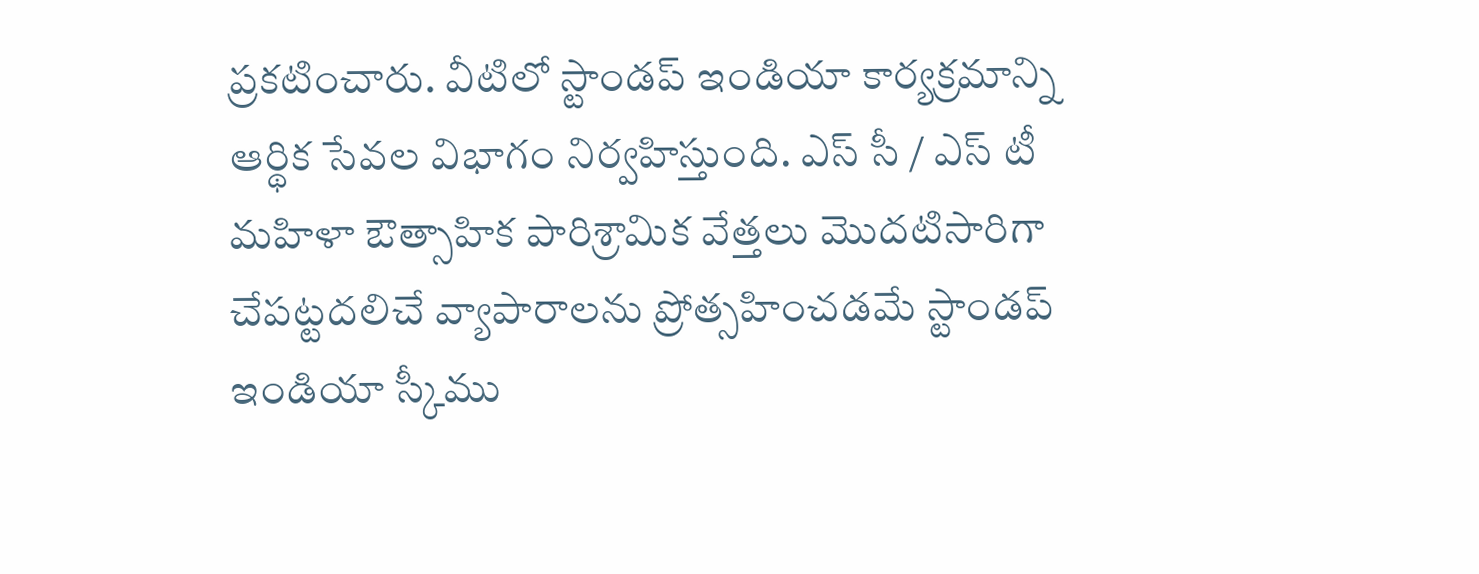ప్ర‌క‌టించారు. వీటిలో స్టాండ‌ప్ ఇండియా కార్య‌క్ర‌మాన్ని ఆర్థిక సేవ‌ల విభాగం నిర్వ‌హిస్తుంది. ఎస్ సీ / ఎస్ టీ మ‌హిళా ఔత్సాహిక పారిశ్రామిక వేత్త‌లు మొద‌టిసారిగా చేప‌ట్ట‌ద‌లిచే వ్యాపారాల‌ను ప్రోత్స‌హించ‌డమే స్టాండ‌ప్ ఇండియా స్కీము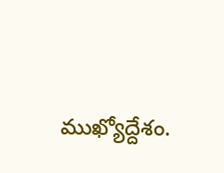ముఖ్యోద్దేశం.